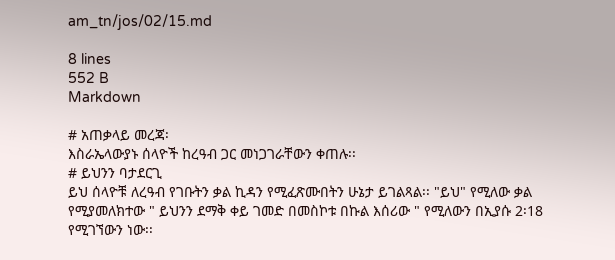am_tn/jos/02/15.md

8 lines
552 B
Markdown

# አጠቃላይ መረጃ፡
እስራኤላውያኑ ሰላዮች ከረዓብ ጋር መነጋገራቸውን ቀጠሉ፡፡
# ይህንን ባታደርጊ
ይህ ሰላዮቹ ለረዓብ የገቡትን ቃል ኪዳን የሚፈጽሙበትን ሁኔታ ይገልጻል፡፡ "ይህ" የሚለው ቃል የሚያመለክተው " ይህንን ደማቅ ቀይ ገመድ በመስኮቱ በኩል እሰሪው " የሚለውን በኢያሱ 2፡18 የሚገኘውን ነው፡፡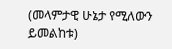(መላምታዊ ሁኔታ የሚለውን ይመልከቱ)